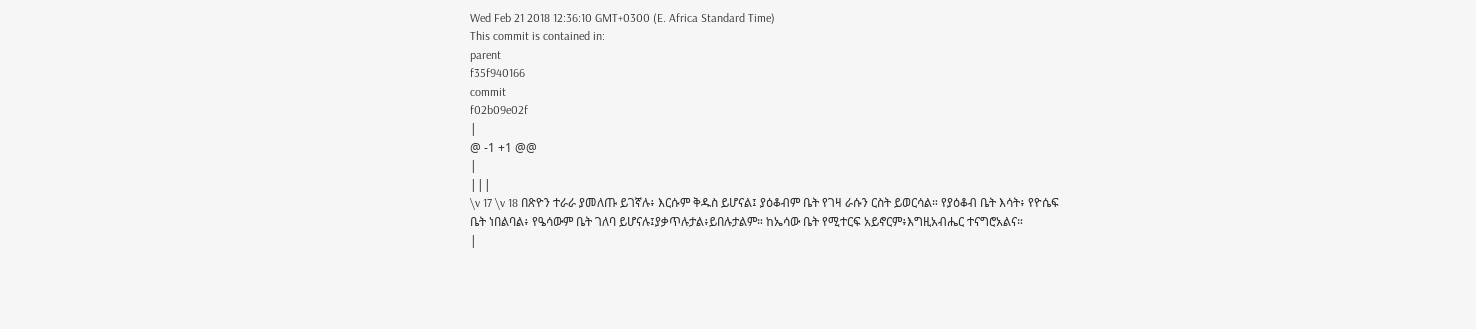Wed Feb 21 2018 12:36:10 GMT+0300 (E. Africa Standard Time)
This commit is contained in:
parent
f35f940166
commit
f02b09e02f
|
@ -1 +1 @@
|
|||
\v 17 \v 18 በጽዮን ተራራ ያመለጡ ይገኛሉ፥ እርሱም ቅዱስ ይሆናል፤ ያዕቆብም ቤት የገዛ ራሱን ርስት ይወርሳል። የያዕቆብ ቤት እሳት፥ የዮሴፍ ቤት ነበልባል፥ የዔሳውም ቤት ገለባ ይሆናሉ፤ያቃጥሉታል፥ይበሉታልም። ከኤሳው ቤት የሚተርፍ አይኖርም፥እግዚአብሔር ተናግሮአልና።
|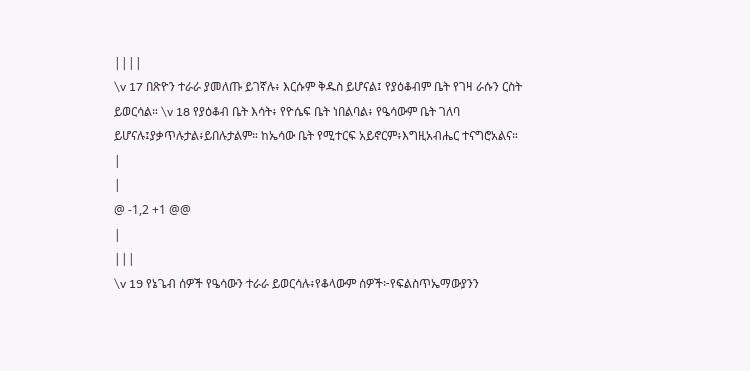||||
\v 17 በጽዮን ተራራ ያመለጡ ይገኛሉ፥ እርሱም ቅዱስ ይሆናል፤ የያዕቆብም ቤት የገዛ ራሱን ርስት ይወርሳል። \v 18 የያዕቆብ ቤት እሳት፥ የዮሴፍ ቤት ነበልባል፥ የዔሳውም ቤት ገለባ ይሆናሉ፤ያቃጥሉታል፥ይበሉታልም። ከኤሳው ቤት የሚተርፍ አይኖርም፥እግዚአብሔር ተናግሮአልና።
|
|
@ -1,2 +1 @@
|
|||
\v 19 የኔጌብ ሰዎች የዔሳውን ተራራ ይወርሳሉ፥የቆላውም ሰዎች፦የፍልስጥኤማውያንን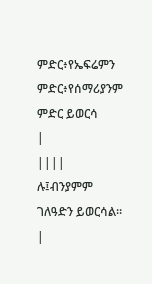ምድር፥የኤፍሬምን ምድር፥የሰማሪያንም ምድር ይወርሳ
|
||||
ሉ፤ብንያምም ገለዓድን ይወርሳል።
|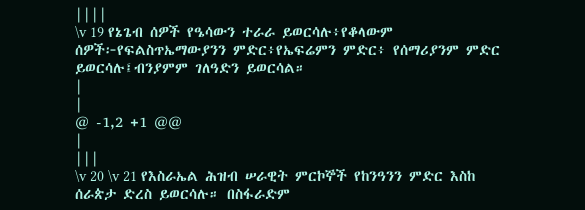||||
\v 19 የኔጌብ ሰዎች የዔሳውን ተራራ ይወርሳሉ፥የቆላውም ሰዎች፦የፍልስጥኤማውያንን ምድር፥የኤፍሬምን ምድር፥ የሰማሪያንም ምድር ይወርሳሉ፤ብንያምም ገለዓድን ይወርሳል።
|
|
@ -1,2 +1 @@
|
|||
\v 20 \v 21 የእስራኤል ሕዝብ ሠራዊት ምርኮኞች የከንዓንን ምድር እስከ ሰራጵታ ድረስ ይወርሳሉ። በስፋራድም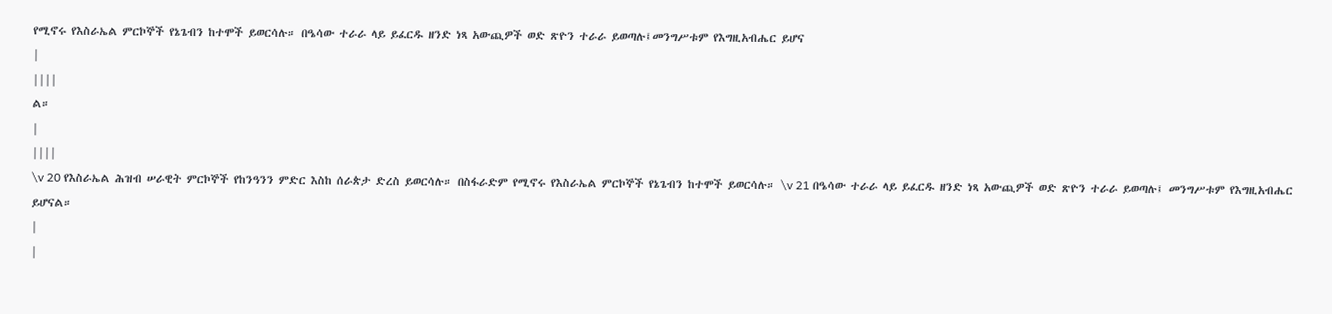የሚኖሩ የእስራኤል ምርኮኞች የኔጌብን ከተሞች ይወርሳሉ። በዔሳው ተራራ ላይ ይፈርዱ ዘንድ ነጻ አውጪዎች ወድ ጽዮን ተራራ ይወጣሉ፤መንግሥቱም የእግዚአብሔር ይሆና
|
||||
ል።
|
||||
\v 20 የእስራኤል ሕዝብ ሠራዊት ምርኮኞች የከንዓንን ምድር እስከ ሰራጵታ ድረስ ይወርሳሉ። በስፋራድም የሚኖሩ የእስራኤል ምርኮኞች የኔጌብን ከተሞች ይወርሳሉ። \v 21 በዔሳው ተራራ ላይ ይፈርዱ ዘንድ ነጻ አውጪዎች ወድ ጽዮን ተራራ ይወጣሉ፤ መንግሥቱም የእግዚአብሔር ይሆናል።
|
|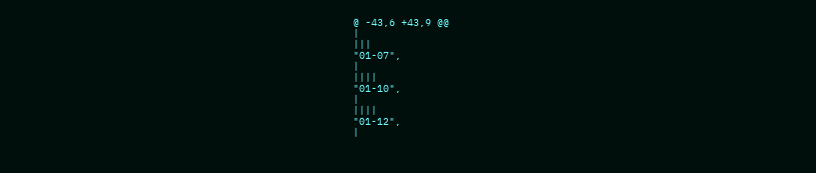@ -43,6 +43,9 @@
|
|||
"01-07",
|
||||
"01-10",
|
||||
"01-12",
|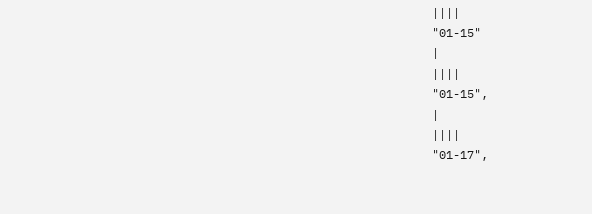||||
"01-15"
|
||||
"01-15",
|
||||
"01-17",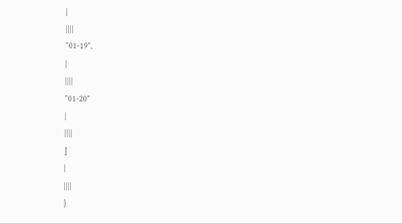|
||||
"01-19",
|
||||
"01-20"
|
||||
]
|
||||
}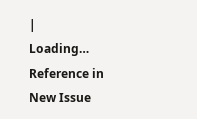|
Loading…
Reference in New Issue